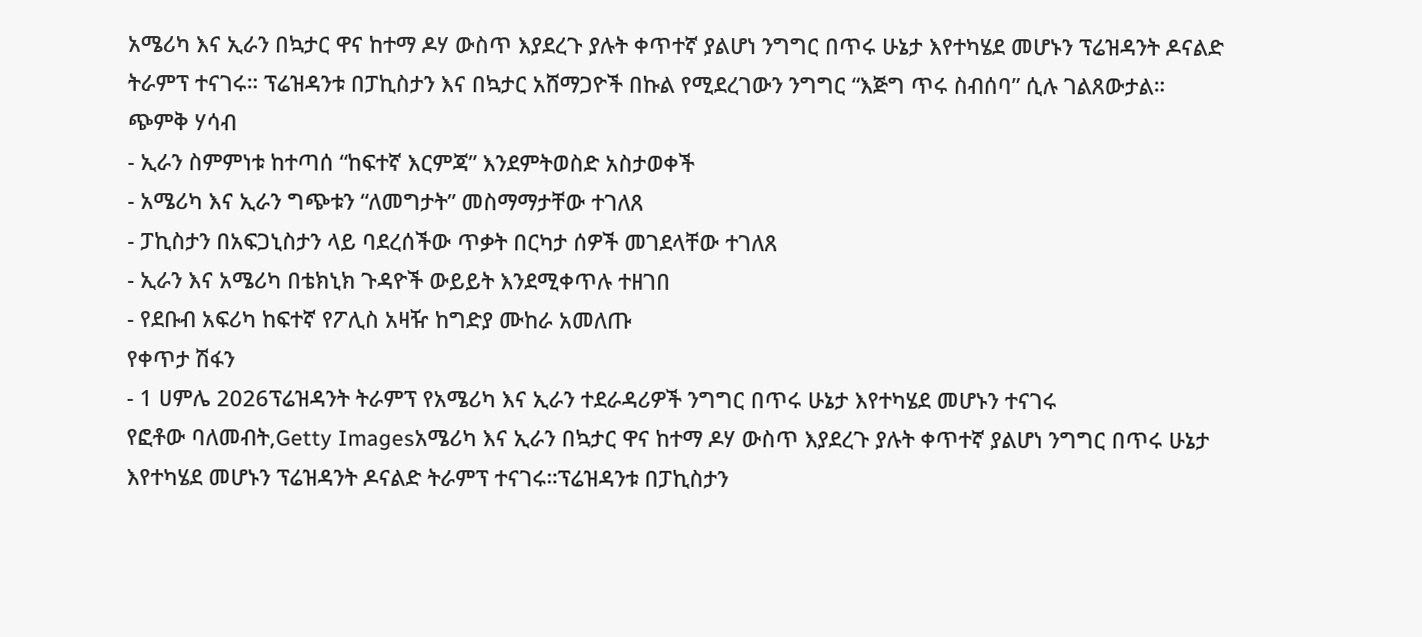አሜሪካ እና ኢራን በኳታር ዋና ከተማ ዶሃ ውስጥ እያደረጉ ያሉት ቀጥተኛ ያልሆነ ንግግር በጥሩ ሁኔታ እየተካሄደ መሆኑን ፕሬዝዳንት ዶናልድ ትራምፕ ተናገሩ። ፕሬዝዳንቱ በፓኪስታን እና በኳታር አሸማጋዮች በኩል የሚደረገውን ንግግር “እጅግ ጥሩ ስብሰባ” ሲሉ ገልጸውታል።
ጭምቅ ሃሳብ
- ኢራን ስምምነቱ ከተጣሰ “ከፍተኛ እርምጃ” እንደምትወስድ አስታወቀች
- አሜሪካ እና ኢራን ግጭቱን “ለመግታት” መስማማታቸው ተገለጸ
- ፓኪስታን በአፍጋኒስታን ላይ ባደረሰችው ጥቃት በርካታ ሰዎች መገደላቸው ተገለጸ
- ኢራን እና አሜሪካ በቴክኒክ ጉዳዮች ውይይት እንደሚቀጥሉ ተዘገበ
- የደቡብ አፍሪካ ከፍተኛ የፖሊስ አዛዥ ከግድያ ሙከራ አመለጡ
የቀጥታ ሽፋን
- 1 ሀምሌ 2026ፕሬዝዳንት ትራምፕ የአሜሪካ እና ኢራን ተደራዳሪዎች ንግግር በጥሩ ሁኔታ እየተካሄደ መሆኑን ተናገሩ
የፎቶው ባለመብት,Getty Imagesአሜሪካ እና ኢራን በኳታር ዋና ከተማ ዶሃ ውስጥ እያደረጉ ያሉት ቀጥተኛ ያልሆነ ንግግር በጥሩ ሁኔታ እየተካሄደ መሆኑን ፕሬዝዳንት ዶናልድ ትራምፕ ተናገሩ።ፕሬዝዳንቱ በፓኪስታን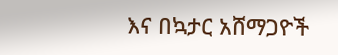እና በኳታር አሸማጋዮች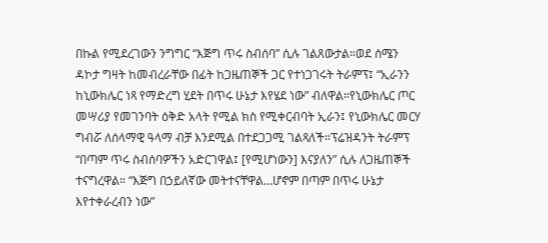በኩል የሚደረገውን ንግግር “እጅግ ጥሩ ስብሰባ” ሲሉ ገልጸውታል።ወደ ሰሜን ዳኮታ ግዛት ከመብረራቸው በፊት ከጋዜጠኞች ጋር የተነጋገሩት ትራምፕ፤ “ኢራንን ከኒውክሌር ነጻ የማድረግ ሂደት በጥሩ ሁኔታ እየሄደ ነው” ብለዋል።የኒውክሌር ጦር መሣሪያ የመገንባት ዕቅድ አላት የሚል ክስ የሚቀርብባት ኢራን፤ የኒውክሌር መርሃ ግብሯ ለሰላማዊ ዓላማ ብቻ እንደሚል በተደጋጋሚ ገልጻለች።ፕሬዝዳንት ትራምፕ “በጣም ጥሩ ስብሰባዎችን አድርገዋል፤ [የሚሆነውን] እናያለን” ሲሉ ለጋዜጠኞች ተናግረዋል። “እጅግ በኃይለኛው መትተናቸዋል…ሆኖም በጣም በጥሩ ሁኔታ እየተቀራረብን ነው”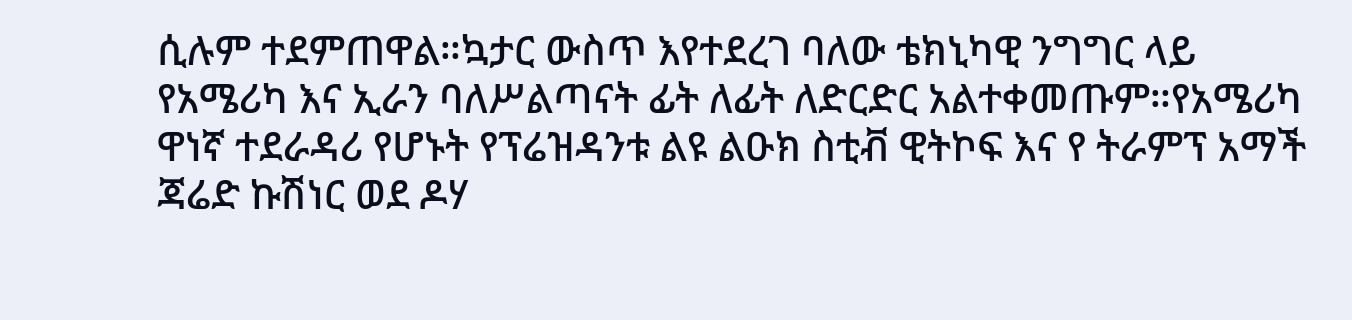ሲሉም ተደምጠዋል።ኳታር ውስጥ እየተደረገ ባለው ቴክኒካዊ ንግግር ላይ የአሜሪካ እና ኢራን ባለሥልጣናት ፊት ለፊት ለድርድር አልተቀመጡም።የአሜሪካ ዋነኛ ተደራዳሪ የሆኑት የፕሬዝዳንቱ ልዩ ልዑክ ስቲቭ ዊትኮፍ እና የ ትራምፕ አማች ጃሬድ ኩሽነር ወደ ዶሃ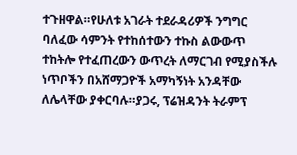ተጉዘዋል።የሁለቱ አገራት ተደራዳሪዎች ንግግር ባለፈው ሳምንት የተከሰተውን ተኩስ ልውውጥ ተከትሎ የተፈጠረውን ውጥረት ለማርገብ የሚያስችሉ ነጥቦችን በአሸማጋዮች አማካኝነት አንዳቸው ለሌላቸው ያቀርባሉ።ያጋሩ, ፕሬዝዳንት ትራምፕ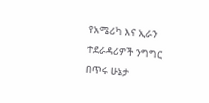የአሜሪካ እና ኢራን ተደራዳሪዎች ንግግር በጥሩ ሁኔታ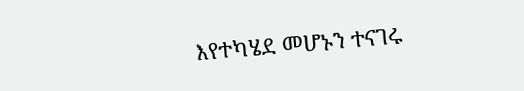እየተካሄደ መሆኑን ተናገሩ